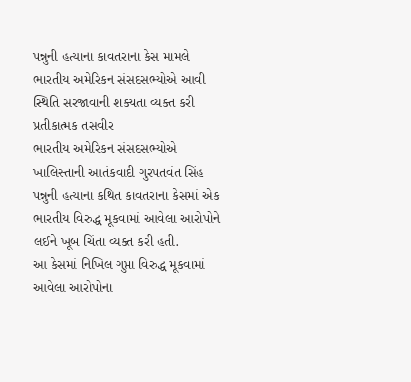પન્નુની હત્યાના કાવતરાના કેસ મામલે ભારતીય અમેરિકન સંસદસભ્યોએ આવી સ્થિતિ સરજાવાની શક્યતા વ્યક્ત કરી
પ્રતીકાત્મક તસવીર
ભારતીય અમેરિકન સંસદસભ્યોએ ખાલિસ્તાની આતંકવાદી ગુરપતવંત સિંહ પન્નુની હત્યાના કથિત કાવતરાના કેસમાં એક ભારતીય વિરુદ્ધ મૂકવામાં આવેલા આરોપોને લઈને ખૂબ ચિંતા વ્યક્ત કરી હતી.
આ કેસમાં નિખિલ ગુપ્તા વિરુદ્ધ મૂકવામાં આવેલા આરોપોના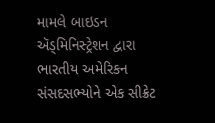મામલે બાઇડન ઍડ્મિનિસ્ટ્રેશન દ્વારા ભારતીય અમેરિકન સંસદસભ્યોને એક સીક્રેટ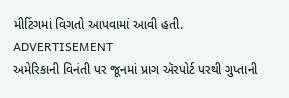મીટિંગમાં વિગતો આપવામાં આવી હતી.
ADVERTISEMENT
અમેરિકાની વિનંતી પર જૂનમાં પ્રાગ ઍરપોર્ટ પરથી ગુપ્તાની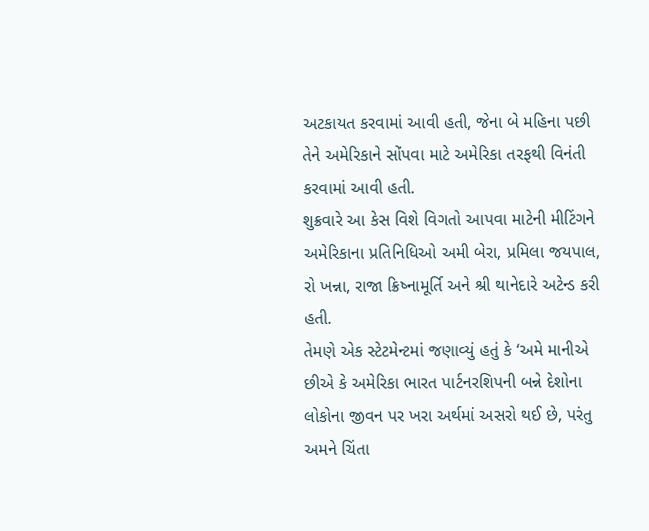અટકાયત કરવામાં આવી હતી, જેના બે મહિના પછી તેને અમેરિકાને સોંપવા માટે અમેરિકા તરફથી વિનંતી કરવામાં આવી હતી.
શુક્રવારે આ કેસ વિશે વિગતો આપવા માટેની મીટિંગને અમેરિકાના પ્રતિનિધિઓ અમી બેરા, પ્રમિલા જયપાલ, રો ખન્ના, રાજા ક્રિષ્નામૂર્તિ અને શ્રી થાનેદારે અટેન્ડ કરી હતી.
તેમણે એક સ્ટેટમેન્ટમાં જણાવ્યું હતું કે ‘અમે માનીએ છીએ કે અમેરિકા ભારત પાર્ટનરશિપની બન્ને દેશોના લોકોના જીવન પર ખરા અર્થમાં અસરો થઈ છે, પરંતુ અમને ચિંતા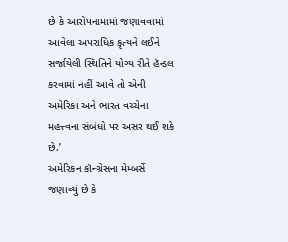છે કે આરોપનામામાં જણાવવામાં આવેલા અપરાધિક કૃત્યને લઈને સર્જાયેલી સ્થિતિને યોગ્ય રીતે હૅન્ડલ કરવામાં નહીં આવે તો એની અમેરિકા અને ભારત વચ્ચેના મહત્ત્વના સંબંધો પર અસર થઈ શકે છે.’
અમેરિકન કૉન્ગ્રેસના મેમ્બર્સે જણાવ્યું છે કે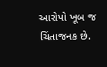આરોપો ખૂબ જ ચિંતાજનક છે.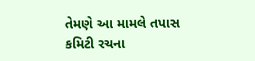તેમણે આ મામલે તપાસ કમિટી રચના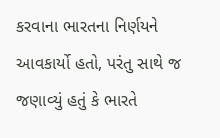કરવાના ભારતના નિર્ણયને આવકાર્યો હતો, પરંતુ સાથે જ જણાવ્યું હતું કે ભારતે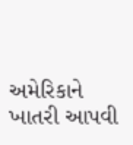અમેરિકાને ખાતરી આપવી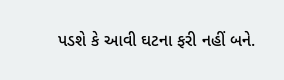પડશે કે આવી ઘટના ફરી નહીં બને.